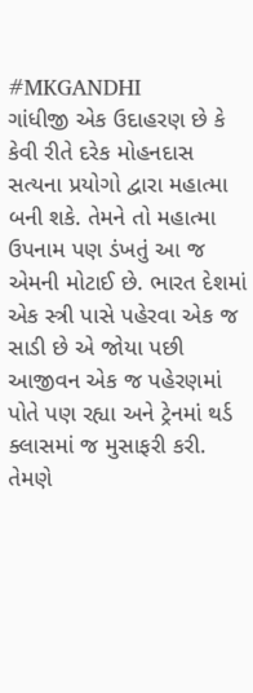#MKGANDHI
ગાંધીજી એક ઉદાહરણ છે કે કેવી રીતે દરેક મોહનદાસ સત્યના પ્રયોગો દ્વારા મહાત્મા બની શકે. તેમને તો મહાત્મા ઉપનામ પણ ડંખતું આ જ એમની મોટાઈ છે. ભારત દેશમાં એક સ્ત્રી પાસે પહેરવા એક જ સાડી છે એ જોયા પછી આજીવન એક જ પહેરણમાં પોતે પણ રહ્યા અને ટ્રેનમાં થર્ડ ક્લાસમાં જ મુસાફરી કરી. તેમણે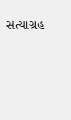સત્યાગ્રહ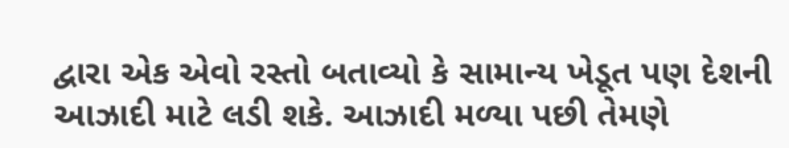દ્વારા એક એવો રસ્તો બતાવ્યો કે સામાન્ય ખેડૂત પણ દેશની આઝાદી માટે લડી શકે. આઝાદી મળ્યા પછી તેમણે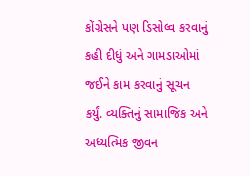કોંગ્રેસને પણ ડિસોલ્વ કરવાનું કહી દીધું અને ગામડાઓમાં જઈને કામ કરવાનું સૂચન કર્યું. વ્યક્તિનું સામાજિક અને અધ્યત્મિક જીવન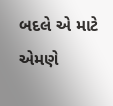બદલે એ માટે એમણે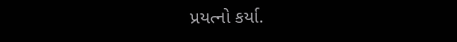પ્રયત્નો કર્યા.